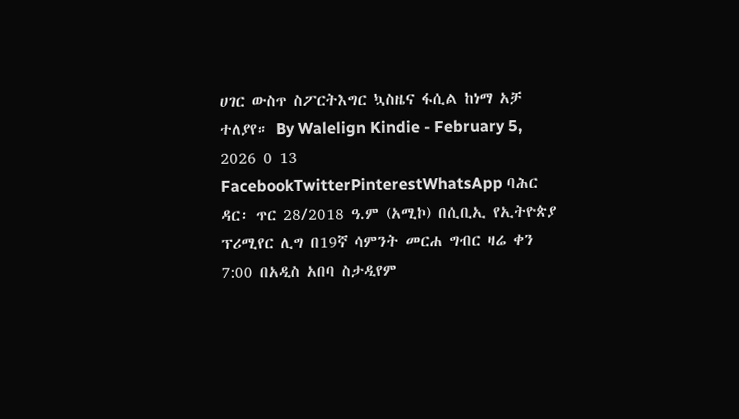ሀገር ውስጥ ስፖርትእግር ኳስዜና ፋሲል ከነማ አቻ ተለያየ። By Walelign Kindie - February 5, 2026 0 13 FacebookTwitterPinterestWhatsApp ባሕር ዳር፡ ጥር 28/2018 ዓ.ም (አሚኮ) በሲቢኢ የኢትዮጵያ ፕሪሚየር ሊግ በ19ኛ ሳምንት መርሐ ግብር ዛሬ ቀን 7:00 በአዲስ አበባ ስታዲየም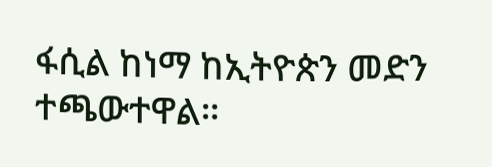ፋሲል ከነማ ከኢትዮጵን መድን ተጫውተዋል።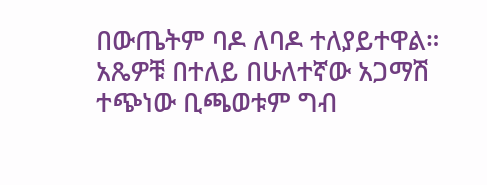በውጤትም ባዶ ለባዶ ተለያይተዋል። አጼዎቹ በተለይ በሁለተኛው አጋማሽ ተጭነው ቢጫወቱም ግብ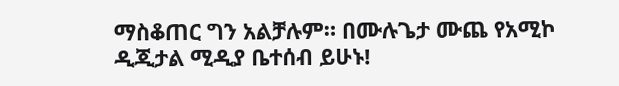ማስቆጠር ግን አልቻሉም። በሙሉጌታ ሙጨ የአሚኮ ዲጂታል ሚዲያ ቤተሰብ ይሁኑ!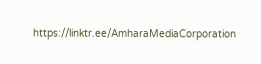https://linktr.ee/AmharaMediaCorporation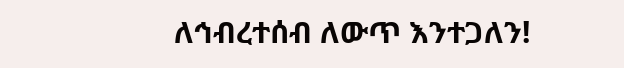ለኅብረተሰብ ለውጥ እንተጋለን!